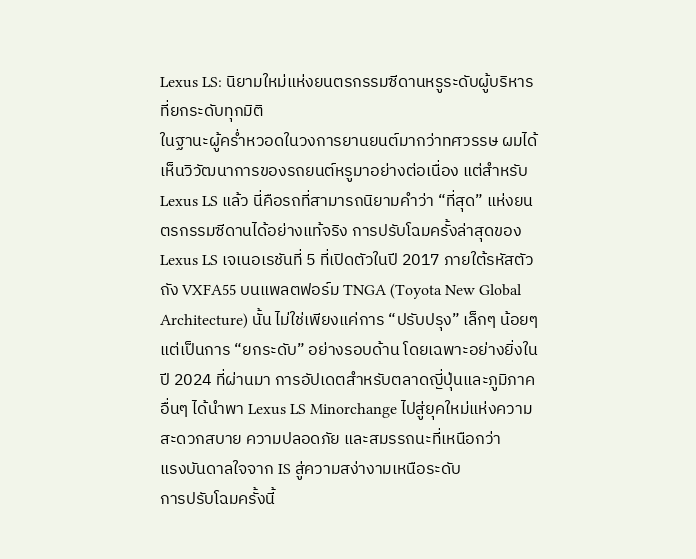Lexus LS: นิยามใหม่แห่งยนตรกรรมซีดานหรูระดับผู้บริหารที่ยกระดับทุกมิติ
ในฐานะผู้คร่ำหวอดในวงการยานยนต์มากว่าทศวรรษ ผมได้เห็นวิวัฒนาการของรถยนต์หรูมาอย่างต่อเนื่อง แต่สำหรับ Lexus LS แล้ว นี่คือรถที่สามารถนิยามคำว่า “ที่สุด” แห่งยนตรกรรมซีดานได้อย่างแท้จริง การปรับโฉมครั้งล่าสุดของ Lexus LS เจเนอเรชันที่ 5 ที่เปิดตัวในปี 2017 ภายใต้รหัสตัวถัง VXFA55 บนแพลตฟอร์ม TNGA (Toyota New Global Architecture) นั้น ไม่ใช่เพียงแค่การ “ปรับปรุง” เล็กๆ น้อยๆ แต่เป็นการ “ยกระดับ” อย่างรอบด้าน โดยเฉพาะอย่างยิ่งในปี 2024 ที่ผ่านมา การอัปเดตสำหรับตลาดญี่ปุ่นและภูมิภาคอื่นๆ ได้นำพา Lexus LS Minorchange ไปสู่ยุคใหม่แห่งความสะดวกสบาย ความปลอดภัย และสมรรถนะที่เหนือกว่า
แรงบันดาลใจจาก IS สู่ความสง่างามเหนือระดับ
การปรับโฉมครั้งนี้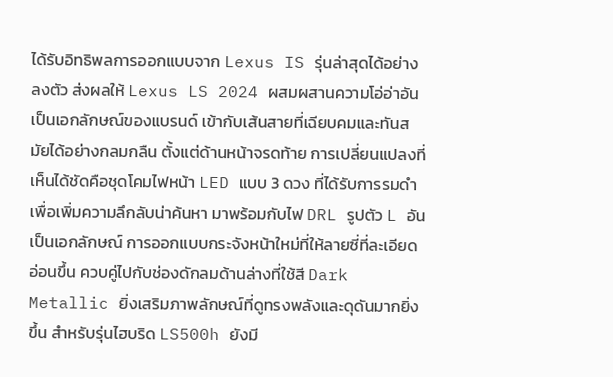ได้รับอิทธิพลการออกแบบจาก Lexus IS รุ่นล่าสุดได้อย่างลงตัว ส่งผลให้ Lexus LS 2024 ผสมผสานความโอ่อ่าอันเป็นเอกลักษณ์ของแบรนด์ เข้ากับเส้นสายที่เฉียบคมและทันสมัยได้อย่างกลมกลืน ตั้งแต่ด้านหน้าจรดท้าย การเปลี่ยนแปลงที่เห็นได้ชัดคือชุดโคมไฟหน้า LED แบบ 3 ดวง ที่ได้รับการรมดำเพื่อเพิ่มความลึกลับน่าค้นหา มาพร้อมกับไฟ DRL รูปตัว L อันเป็นเอกลักษณ์ การออกแบบกระจังหน้าใหม่ที่ให้ลายซี่ที่ละเอียดอ่อนขึ้น ควบคู่ไปกับช่องดักลมด้านล่างที่ใช้สี Dark Metallic ยิ่งเสริมภาพลักษณ์ที่ดูทรงพลังและดุดันมากยิ่งขึ้น สำหรับรุ่นไฮบริด LS500h ยังมี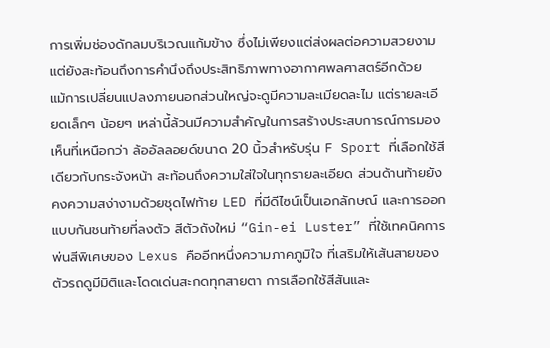การเพิ่มช่องดักลมบริเวณแก้มข้าง ซึ่งไม่เพียงแต่ส่งผลต่อความสวยงาม แต่ยังสะท้อนถึงการคำนึงถึงประสิทธิภาพทางอากาศพลศาสตร์อีกด้วย
แม้การเปลี่ยนแปลงภายนอกส่วนใหญ่จะดูมีความละเมียดละไม แต่รายละเอียดเล็กๆ น้อยๆ เหล่านี้ล้วนมีความสำคัญในการสร้างประสบการณ์การมองเห็นที่เหนือกว่า ล้ออัลลอยด์ขนาด 20 นิ้วสำหรับรุ่น F Sport ที่เลือกใช้สีเดียวกับกระจังหน้า สะท้อนถึงความใส่ใจในทุกรายละเอียด ส่วนด้านท้ายยังคงความสง่างามด้วยชุดไฟท้าย LED ที่มีดีไซน์เป็นเอกลักษณ์ และการออกแบบกันชนท้ายที่ลงตัว สีตัวถังใหม่ “Gin-ei Luster” ที่ใช้เทคนิคการพ่นสีพิเศษของ Lexus คืออีกหนึ่งความภาคภูมิใจ ที่เสริมให้เส้นสายของตัวรถดูมีมิติและโดดเด่นสะกดทุกสายตา การเลือกใช้สีสันและ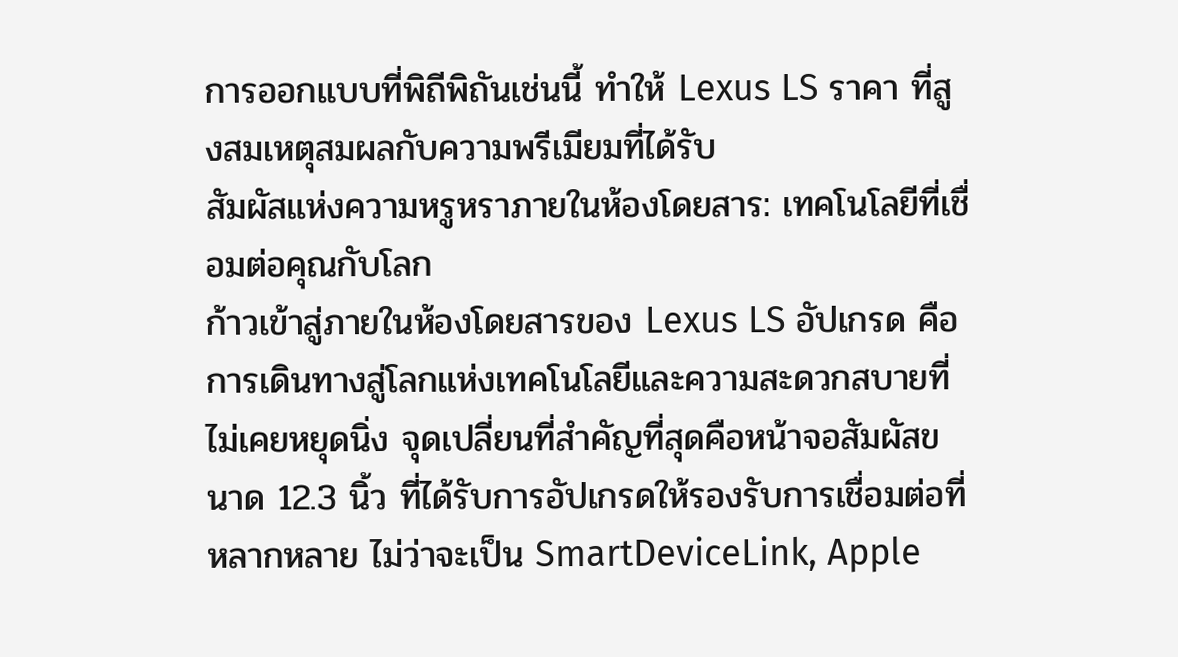การออกแบบที่พิถีพิถันเช่นนี้ ทำให้ Lexus LS ราคา ที่สูงสมเหตุสมผลกับความพรีเมียมที่ได้รับ
สัมผัสแห่งความหรูหราภายในห้องโดยสาร: เทคโนโลยีที่เชื่อมต่อคุณกับโลก
ก้าวเข้าสู่ภายในห้องโดยสารของ Lexus LS อัปเกรด คือการเดินทางสู่โลกแห่งเทคโนโลยีและความสะดวกสบายที่ไม่เคยหยุดนิ่ง จุดเปลี่ยนที่สำคัญที่สุดคือหน้าจอสัมผัสขนาด 12.3 นิ้ว ที่ได้รับการอัปเกรดให้รองรับการเชื่อมต่อที่หลากหลาย ไม่ว่าจะเป็น SmartDeviceLink, Apple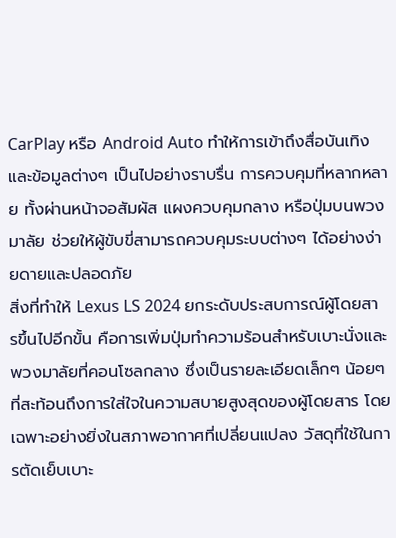CarPlay หรือ Android Auto ทำให้การเข้าถึงสื่อบันเทิงและข้อมูลต่างๆ เป็นไปอย่างราบรื่น การควบคุมที่หลากหลาย ทั้งผ่านหน้าจอสัมผัส แผงควบคุมกลาง หรือปุ่มบนพวงมาลัย ช่วยให้ผู้ขับขี่สามารถควบคุมระบบต่างๆ ได้อย่างง่ายดายและปลอดภัย
สิ่งที่ทำให้ Lexus LS 2024 ยกระดับประสบการณ์ผู้โดยสารขึ้นไปอีกขั้น คือการเพิ่มปุ่มทำความร้อนสำหรับเบาะนั่งและพวงมาลัยที่คอนโซลกลาง ซึ่งเป็นรายละเอียดเล็กๆ น้อยๆ ที่สะท้อนถึงการใส่ใจในความสบายสูงสุดของผู้โดยสาร โดยเฉพาะอย่างยิ่งในสภาพอากาศที่เปลี่ยนแปลง วัสดุที่ใช้ในการตัดเย็บเบาะ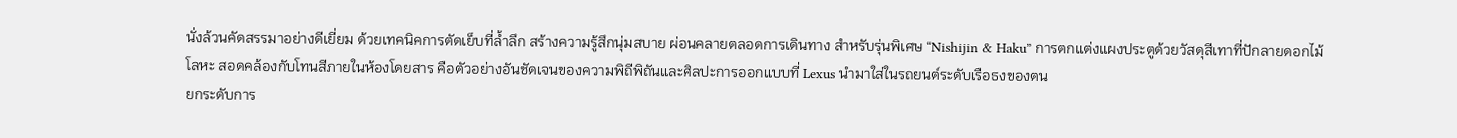นั่งล้วนคัดสรรมาอย่างดีเยี่ยม ด้วยเทคนิคการตัดเย็บที่ล้ำลึก สร้างความรู้สึกนุ่มสบาย ผ่อนคลายตลอดการเดินทาง สำหรับรุ่นพิเศษ “Nishijin & Haku” การตกแต่งแผงประตูด้วยวัสดุสีเทาที่ปักลายดอกไม้โลหะ สอดคล้องกับโทนสีภายในห้องโดยสาร คือตัวอย่างอันชัดเจนของความพิถีพิถันและศิลปะการออกแบบที่ Lexus นำมาใส่ในรถยนต์ระดับเรือธงของตน
ยกระดับการ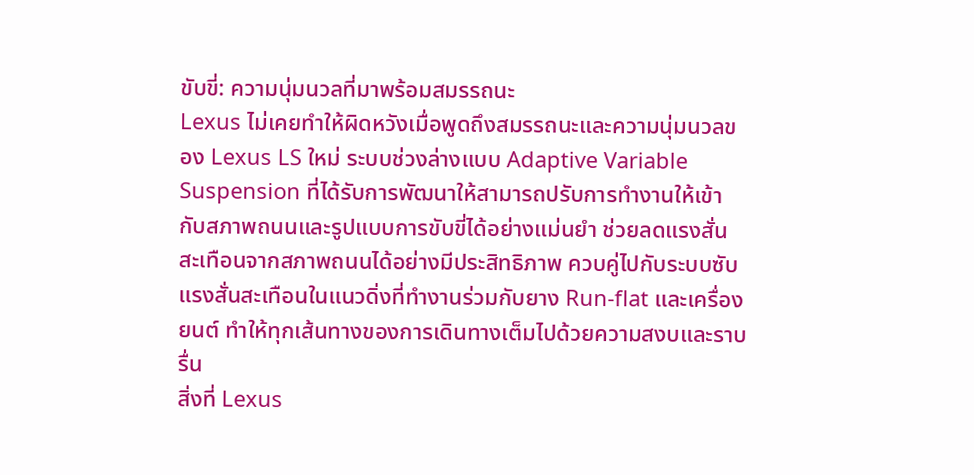ขับขี่: ความนุ่มนวลที่มาพร้อมสมรรถนะ
Lexus ไม่เคยทำให้ผิดหวังเมื่อพูดถึงสมรรถนะและความนุ่มนวลของ Lexus LS ใหม่ ระบบช่วงล่างแบบ Adaptive Variable Suspension ที่ได้รับการพัฒนาให้สามารถปรับการทำงานให้เข้ากับสภาพถนนและรูปแบบการขับขี่ได้อย่างแม่นยำ ช่วยลดแรงสั่นสะเทือนจากสภาพถนนได้อย่างมีประสิทธิภาพ ควบคู่ไปกับระบบซับแรงสั่นสะเทือนในแนวดิ่งที่ทำงานร่วมกับยาง Run-flat และเครื่องยนต์ ทำให้ทุกเส้นทางของการเดินทางเต็มไปด้วยความสงบและราบรื่น
สิ่งที่ Lexus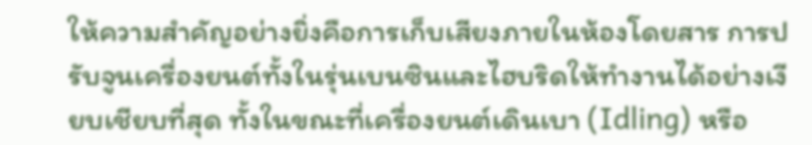ให้ความสำคัญอย่างยิ่งคือการเก็บเสียงภายในห้องโดยสาร การปรับจูนเครื่องยนต์ทั้งในรุ่นเบนซินและไฮบริดให้ทำงานได้อย่างเงียบเชียบที่สุด ทั้งในขณะที่เครื่องยนต์เดินเบา (Idling) หรือ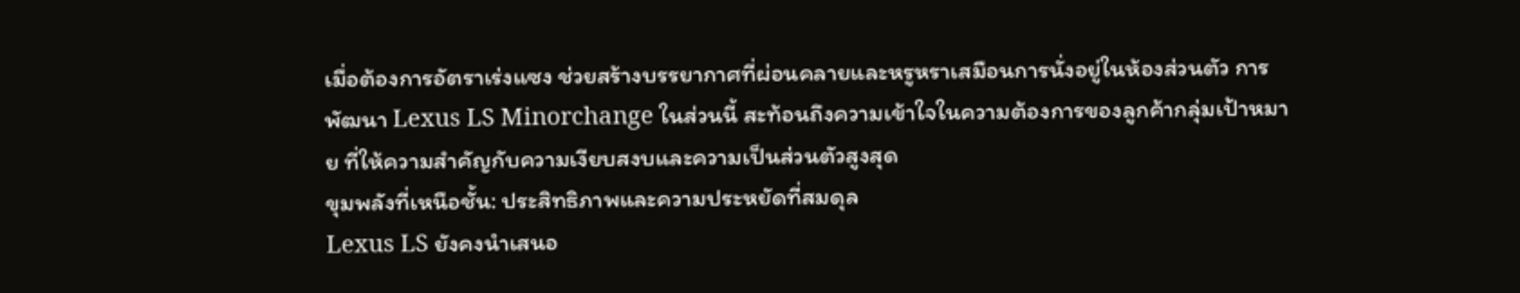เมื่อต้องการอัตราเร่งแซง ช่วยสร้างบรรยากาศที่ผ่อนคลายและหรูหราเสมือนการนั่งอยู่ในห้องส่วนตัว การพัฒนา Lexus LS Minorchange ในส่วนนี้ สะท้อนถึงความเข้าใจในความต้องการของลูกค้ากลุ่มเป้าหมาย ที่ให้ความสำคัญกับความเงียบสงบและความเป็นส่วนตัวสูงสุด
ขุมพลังที่เหนือชั้น: ประสิทธิภาพและความประหยัดที่สมดุล
Lexus LS ยังคงนำเสนอ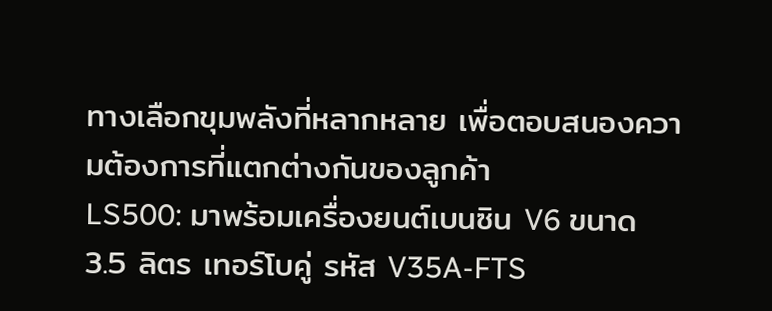ทางเลือกขุมพลังที่หลากหลาย เพื่อตอบสนองความต้องการที่แตกต่างกันของลูกค้า
LS500: มาพร้อมเครื่องยนต์เบนซิน V6 ขนาด 3.5 ลิตร เทอร์โบคู่ รหัส V35A-FTS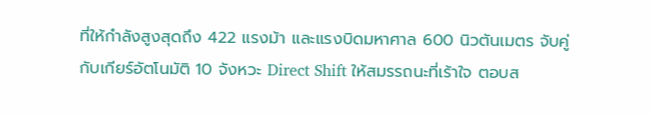ที่ให้กำลังสูงสุดถึง 422 แรงม้า และแรงบิดมหาศาล 600 นิวตันเมตร จับคู่กับเกียร์อัตโนมัติ 10 จังหวะ Direct Shift ให้สมรรถนะที่เร้าใจ ตอบส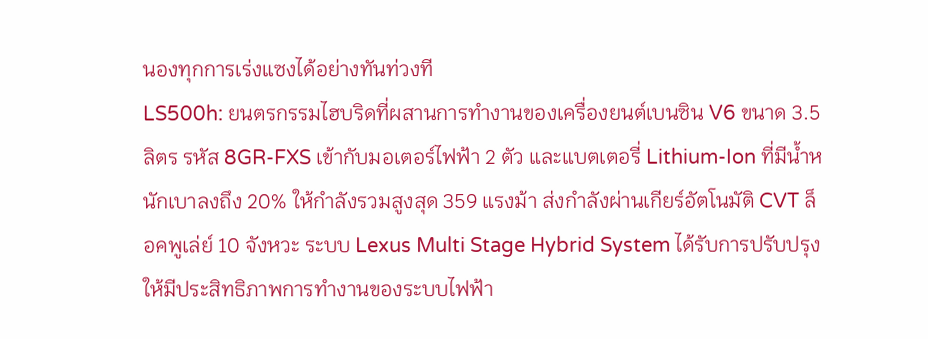นองทุกการเร่งแซงได้อย่างทันท่วงที
LS500h: ยนตรกรรมไฮบริดที่ผสานการทำงานของเครื่องยนต์เบนซิน V6 ขนาด 3.5 ลิตร รหัส 8GR-FXS เข้ากับมอเตอร์ไฟฟ้า 2 ตัว และแบตเตอรี่ Lithium-Ion ที่มีน้ำหนักเบาลงถึง 20% ให้กำลังรวมสูงสุด 359 แรงม้า ส่งกำลังผ่านเกียร์อัตโนมัติ CVT ล็อคพูเล่ย์ 10 จังหวะ ระบบ Lexus Multi Stage Hybrid System ได้รับการปรับปรุงให้มีประสิทธิภาพการทำงานของระบบไฟฟ้า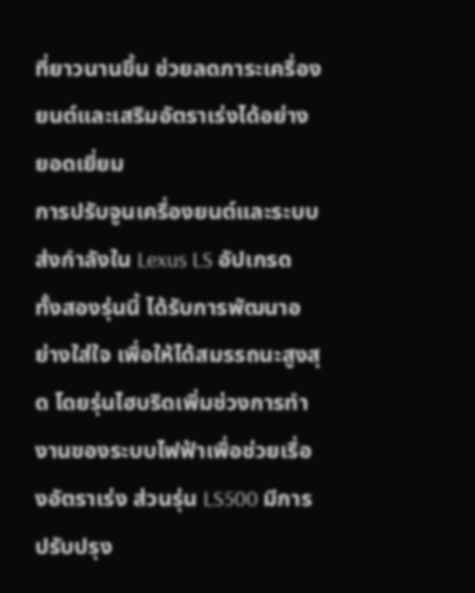ที่ยาวนานขึ้น ช่วยลดภาระเครื่องยนต์และเสริมอัตราเร่งได้อย่างยอดเยี่ยม
การปรับจูนเครื่องยนต์และระบบส่งกำลังใน Lexus LS อัปเกรด ทั้งสองรุ่นนี้ ได้รับการพัฒนาอย่างใส่ใจ เพื่อให้ได้สมรรถนะสูงสุด โดยรุ่นไฮบริดเพิ่มช่วงการทำงานของระบบไฟฟ้าเพื่อช่วยเรื่องอัตราเร่ง ส่วนรุ่น LS500 มีการปรับปรุง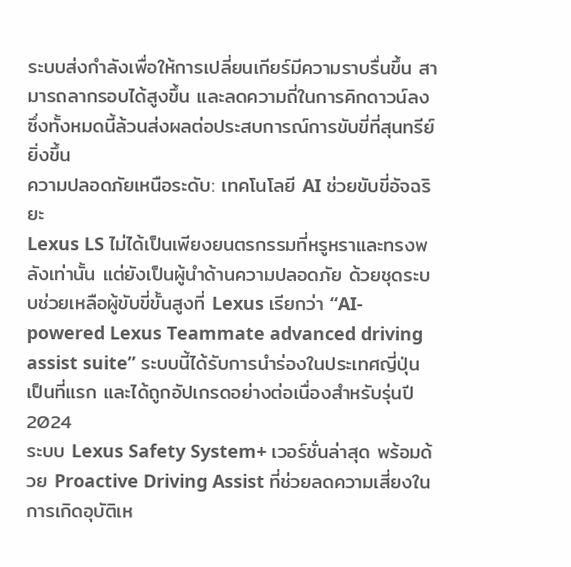ระบบส่งกำลังเพื่อให้การเปลี่ยนเกียร์มีความราบรื่นขึ้น สามารถลากรอบได้สูงขึ้น และลดความถี่ในการคิกดาวน์ลง ซึ่งทั้งหมดนี้ล้วนส่งผลต่อประสบการณ์การขับขี่ที่สุนทรีย์ยิ่งขึ้น
ความปลอดภัยเหนือระดับ: เทคโนโลยี AI ช่วยขับขี่อัจฉริยะ
Lexus LS ไม่ได้เป็นเพียงยนตรกรรมที่หรูหราและทรงพลังเท่านั้น แต่ยังเป็นผู้นำด้านความปลอดภัย ด้วยชุดระบบช่วยเหลือผู้ขับขี่ขั้นสูงที่ Lexus เรียกว่า “AI-powered Lexus Teammate advanced driving assist suite” ระบบนี้ได้รับการนำร่องในประเทศญี่ปุ่นเป็นที่แรก และได้ถูกอัปเกรดอย่างต่อเนื่องสำหรับรุ่นปี 2024
ระบบ Lexus Safety System+ เวอร์ชั่นล่าสุด พร้อมด้วย Proactive Driving Assist ที่ช่วยลดความเสี่ยงในการเกิดอุบัติเห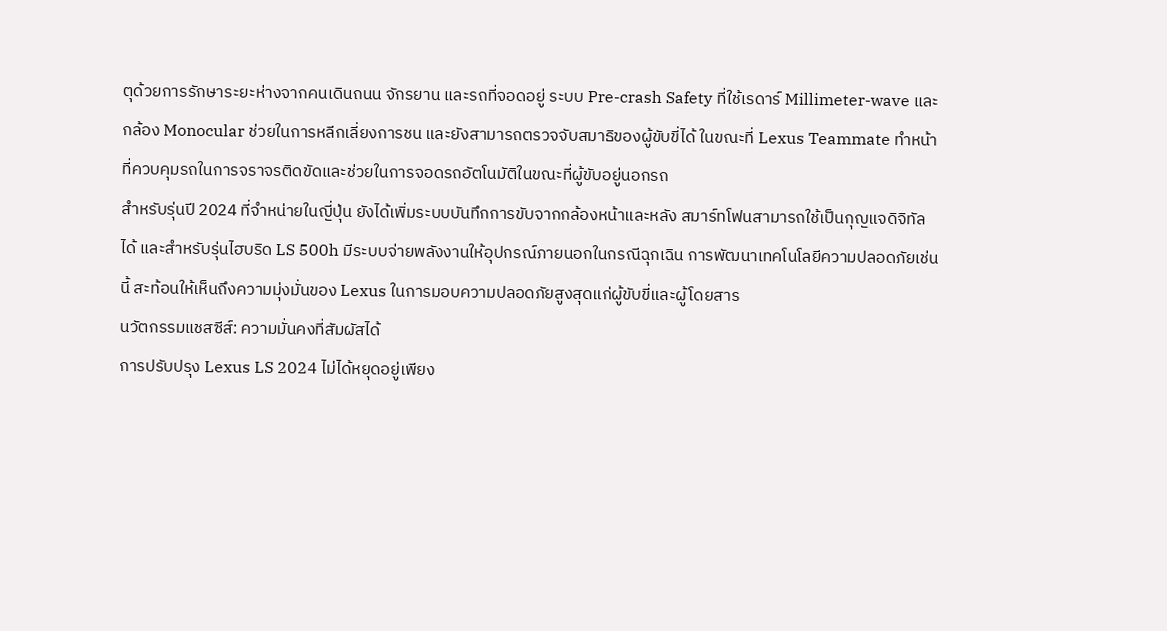ตุด้วยการรักษาระยะห่างจากคนเดินถนน จักรยาน และรถที่จอดอยู่ ระบบ Pre-crash Safety ที่ใช้เรดาร์ Millimeter-wave และกล้อง Monocular ช่วยในการหลีกเลี่ยงการชน และยังสามารถตรวจจับสมาธิของผู้ขับขี่ได้ ในขณะที่ Lexus Teammate ทำหน้าที่ควบคุมรถในการจราจรติดขัดและช่วยในการจอดรถอัตโนมัติในขณะที่ผู้ขับอยู่นอกรถ
สำหรับรุ่นปี 2024 ที่จำหน่ายในญี่ปุ่น ยังได้เพิ่มระบบบันทึกการขับจากกล้องหน้าและหลัง สมาร์ทโฟนสามารถใช้เป็นกุญแจดิจิทัลได้ และสำหรับรุ่นไฮบริด LS 500h มีระบบจ่ายพลังงานให้อุปกรณ์ภายนอกในกรณีฉุกเฉิน การพัฒนาเทคโนโลยีความปลอดภัยเช่นนี้ สะท้อนให้เห็นถึงความมุ่งมั่นของ Lexus ในการมอบความปลอดภัยสูงสุดแก่ผู้ขับขี่และผู้โดยสาร
นวัตกรรมแชสซีส์: ความมั่นคงที่สัมผัสได้
การปรับปรุง Lexus LS 2024 ไม่ได้หยุดอยู่เพียง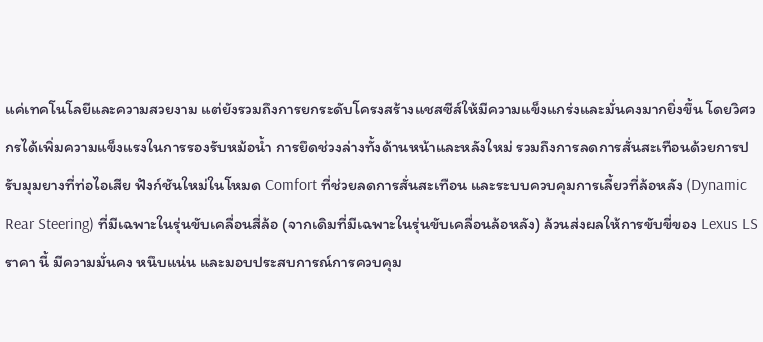แค่เทคโนโลยีและความสวยงาม แต่ยังรวมถึงการยกระดับโครงสร้างแชสซีส์ให้มีความแข็งแกร่งและมั่นคงมากยิ่งขึ้น โดยวิศวกรได้เพิ่มความแข็งแรงในการรองรับหม้อน้ำ การยึดช่วงล่างทั้งด้านหน้าและหลังใหม่ รวมถึงการลดการสั่นสะเทือนด้วยการปรับมุมยางที่ท่อไอเสีย ฟังก์ชันใหม่ในโหมด Comfort ที่ช่วยลดการสั่นสะเทือน และระบบควบคุมการเลี้ยวที่ล้อหลัง (Dynamic Rear Steering) ที่มีเฉพาะในรุ่นขับเคลื่อนสี่ล้อ (จากเดิมที่มีเฉพาะในรุ่นขับเคลื่อนล้อหลัง) ล้วนส่งผลให้การขับขี่ของ Lexus LS ราคา นี้ มีความมั่นคง หนึบแน่น และมอบประสบการณ์การควบคุม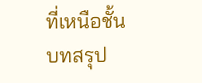ที่เหนือชั้น
บทสรุป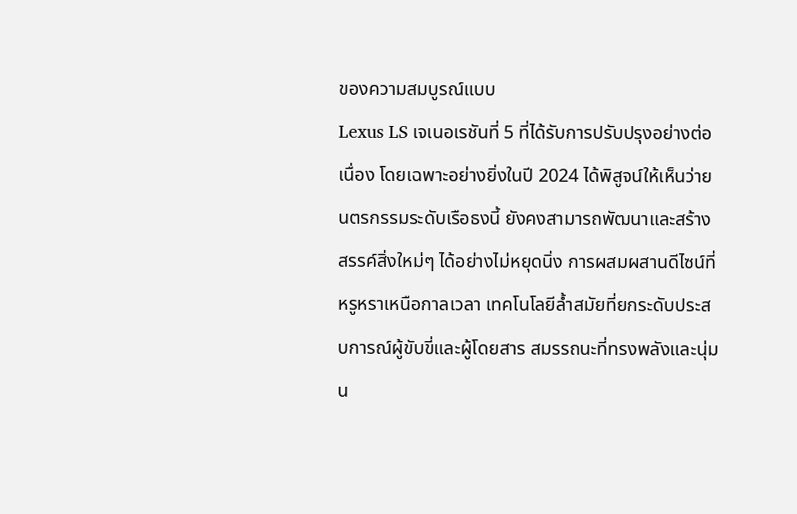ของความสมบูรณ์แบบ
Lexus LS เจเนอเรชันที่ 5 ที่ได้รับการปรับปรุงอย่างต่อเนื่อง โดยเฉพาะอย่างยิ่งในปี 2024 ได้พิสูจน์ให้เห็นว่ายนตรกรรมระดับเรือธงนี้ ยังคงสามารถพัฒนาและสร้างสรรค์สิ่งใหม่ๆ ได้อย่างไม่หยุดนิ่ง การผสมผสานดีไซน์ที่หรูหราเหนือกาลเวลา เทคโนโลยีล้ำสมัยที่ยกระดับประสบการณ์ผู้ขับขี่และผู้โดยสาร สมรรถนะที่ทรงพลังและนุ่มน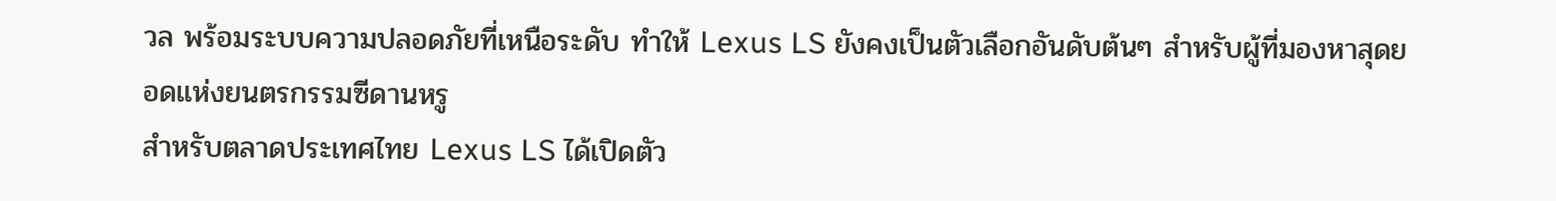วล พร้อมระบบความปลอดภัยที่เหนือระดับ ทำให้ Lexus LS ยังคงเป็นตัวเลือกอันดับต้นๆ สำหรับผู้ที่มองหาสุดยอดแห่งยนตรกรรมซีดานหรู
สำหรับตลาดประเทศไทย Lexus LS ได้เปิดตัว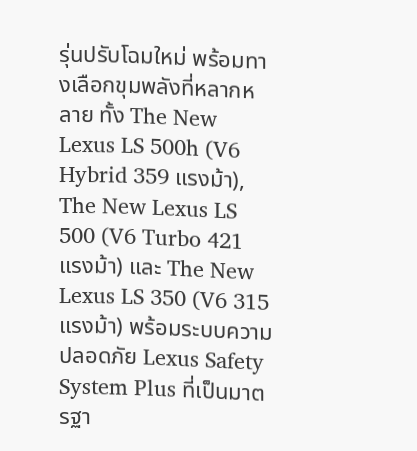รุ่นปรับโฉมใหม่ พร้อมทางเลือกขุมพลังที่หลากหลาย ทั้ง The New Lexus LS 500h (V6 Hybrid 359 แรงม้า), The New Lexus LS 500 (V6 Turbo 421 แรงม้า) และ The New Lexus LS 350 (V6 315 แรงม้า) พร้อมระบบความปลอดภัย Lexus Safety System Plus ที่เป็นมาตรฐา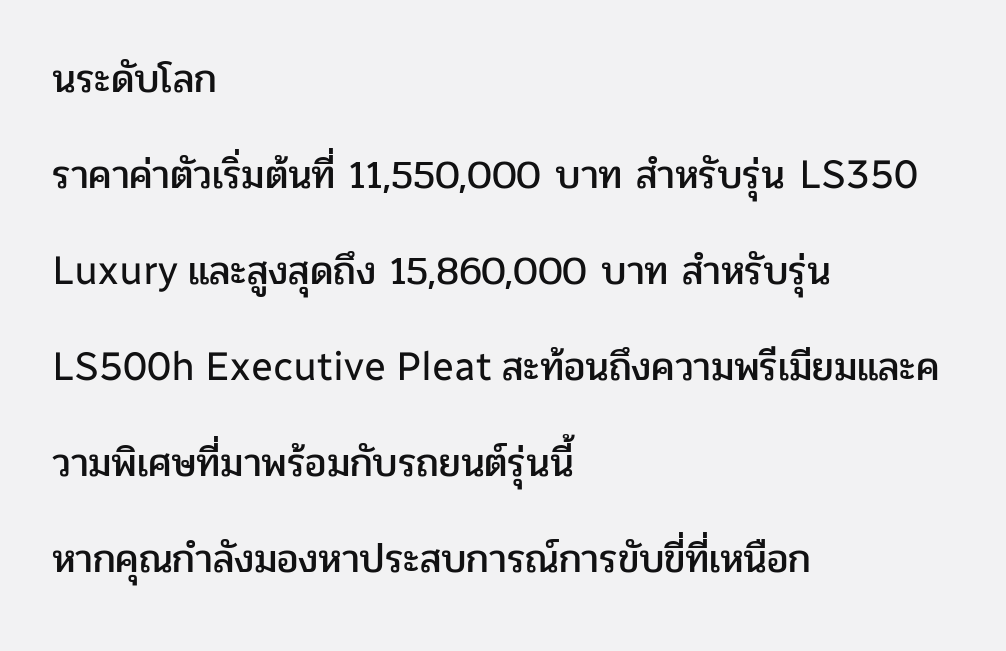นระดับโลก
ราคาค่าตัวเริ่มต้นที่ 11,550,000 บาท สำหรับรุ่น LS350 Luxury และสูงสุดถึง 15,860,000 บาท สำหรับรุ่น LS500h Executive Pleat สะท้อนถึงความพรีเมียมและความพิเศษที่มาพร้อมกับรถยนต์รุ่นนี้
หากคุณกำลังมองหาประสบการณ์การขับขี่ที่เหนือก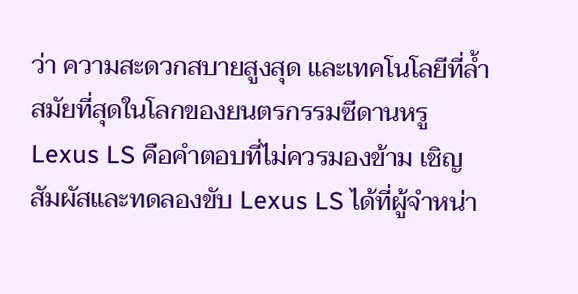ว่า ความสะดวกสบายสูงสุด และเทคโนโลยีที่ล้ำสมัยที่สุดในโลกของยนตรกรรมซีดานหรู Lexus LS คือคำตอบที่ไม่ควรมองข้าม เชิญสัมผัสและทดลองขับ Lexus LS ได้ที่ผู้จำหน่า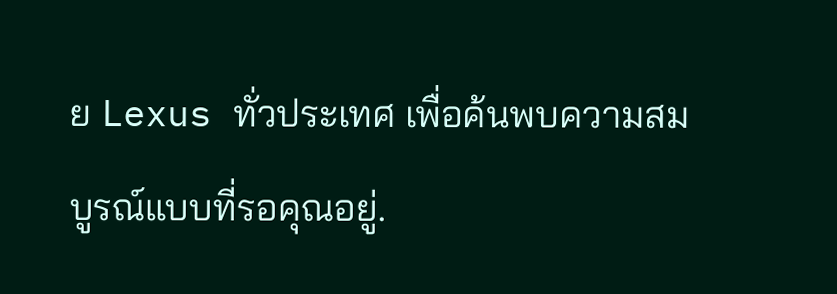ย Lexus ทั่วประเทศ เพื่อค้นพบความสมบูรณ์แบบที่รอคุณอยู่.